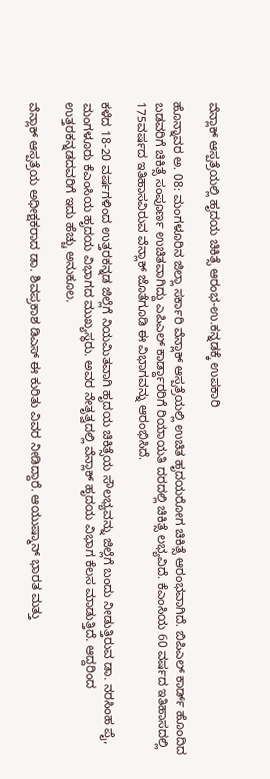ವೆನ್ಲಾಕ್ ಆಸ್ಪತ್ರೆಯಲ್ಲಿ ಹೃದಯ ಚಿಕಿತ್ಸೆ ಆರಂಭ-ಉ.ಕನ್ನಡಕ್ಕೆ ಉಪಕಾರಿ

ಹೊನ್ನಾವರ ಅ. 08: ಮಂಗಳೂರಿನ ಜಿಲ್ಲಾ ಸರ್ಕಾರಿ ವೆನ್ಲಾಕ್ ಆಸ್ಪತ್ರೆಯಲ್ಲಿ ಉಚಿತ ಹೃದಯರೋಗ ಚಿಕಿತ್ಸೆ ಆರಂಭವಾಗಿದೆ. ಬಿಪಿಎಲ್ ಕಾರ್ಡ್ ಹೊಂದಿದ ಬಡವರಿಗೆ ಚಿಕಿತ್ಸೆ ಸಂಪೂರ್ಣ ಉಚಿತವಾಗಿದ್ದು ಎಪಿಎಲ್ ಕಾರ್ಡ್ದಾರರಿಗೆ ರಿಯಾಯತಿ ದರದಲ್ಲಿ ಚಿಕಿತ್ಸೆ ಲಭ್ಯವಿದೆ. ಕೆಎಂಸಿಯ 60 ವರ್ಷದ ಇತಿಹಾಸದಲ್ಲಿ 175ವರ್ಷದ ಇತಿಹಾಸವಿರುವ ವೆನ್ಲಾಕ್ ಜೊತೆಗೂಡಿ ಈ ವಿಭಾಗವನ್ನು ಆರಂಭಿಸಿದೆ.

ಕಳೆದ 18-20 ವರ್ಷಗಳಿಂದ ಉತ್ತರಕನ್ನಡ ಜಿಲ್ಲೆಗೆ ನಿಯಮಿತವಾಗಿ ಹೃದಯ ಚಿಕಿತ್ಸೆಯ ಸೌಲಭ್ಯವನ್ನು ಜಿಲ್ಲೆಗೆ ಬಂದು ನೀಡುತ್ತಿರುವ ಡಾ. ನರಸಿಂಹ ಪೈ, ಮಂಗಳೂರು ಕೆಎಂಸಿಯ ಹೃದಯ ವಿಭಾಗದ ಮುಖ್ಯಸ್ಥರು. ಅವರ ನೇತೃತ್ವದಲ್ಲಿ ವೆನ್ಲಾಕ್ ಹೃದಯ ವಿಭಾಗ ಕೆಲಸ ಮಾಡುತ್ತಿದೆ. ಆದ್ದರಿಂದ ಉತ್ತರಕನ್ನಡದವರಿಗೆ ಇದು ಹೆಚ್ಚು ಅನುಕೂಲ.

ವೆನ್ಲಾಕ್ ಆಸ್ಪತ್ರೆಯ ಅಧೀಕ್ಷಕರಾದ ಡಾ. ಶಿವಪ್ರಕಾಶ ಡಿಎಸ್ ಈ ಕುರಿತು ವಿವರ ನೀಡಿದ್ದಾರೆ. ಆಯುಷ್ಮಾನ್ ಭಾರತ ಮತ್ತು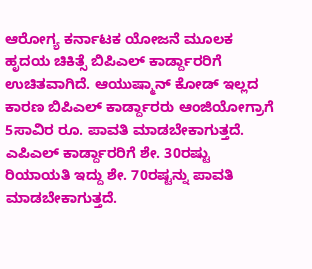ಆರೋಗ್ಯ ಕರ್ನಾಟಕ ಯೋಜನೆ ಮೂಲಕ ಹೃದಯ ಚಿಕಿತ್ಸೆ ಬಿಪಿಎಲ್ ಕಾರ್ಡ್ದಾರರಿಗೆ ಉಚಿತವಾಗಿದೆ. ಆಯುಷ್ಮಾನ್ ಕೋಡ್ ಇಲ್ಲದ ಕಾರಣ ಬಿಪಿಎಲ್ ಕಾರ್ಡ್ದಾರರು ಆಂಜಿಯೋಗ್ರಾಗೆ 5ಸಾವಿರ ರೂ. ಪಾವತಿ ಮಾಡಬೇಕಾಗುತ್ತದೆ. ಎಪಿಎಲ್ ಕಾರ್ಡ್ದಾರರಿಗೆ ಶೇ. 30ರಷ್ಟು ರಿಯಾಯತಿ ಇದ್ದು ಶೇ. 70ರಷ್ಟನ್ನು ಪಾವತಿ ಮಾಡಬೇಕಾಗುತ್ತದೆ.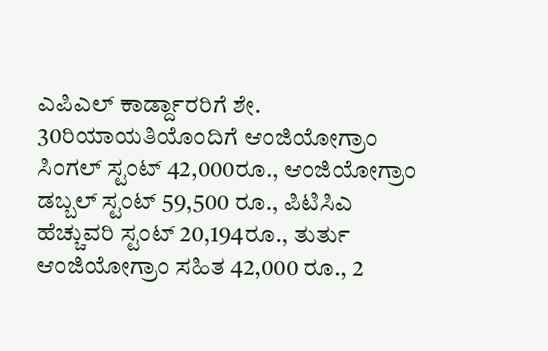ಎಪಿಎಲ್ ಕಾರ್ಡ್ದಾರರಿಗೆ ಶೇ. 30ರಿಯಾಯತಿಯೊಂದಿಗೆ ಆಂಜಿಯೋಗ್ರಾಂ ಸಿಂಗಲ್ ಸ್ಟಂಟ್ 42,000ರೂ., ಆಂಜಿಯೋಗ್ರಾಂ ಡಬ್ಬಲ್ ಸ್ಟಂಟ್ 59,500 ರೂ., ಪಿಟಿಸಿಎ ಹೆಚ್ಚುವರಿ ಸ್ಟಂಟ್ 20,194ರೂ., ತುರ್ತು ಆಂಜಿಯೋಗ್ರಾಂ ಸಹಿತ 42,000 ರೂ., 2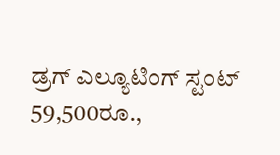ಡ್ರಗ್ ಎಲ್ಯೂಟಿಂಗ್ ಸ್ಟಂಟ್ 59,500ರೂ.,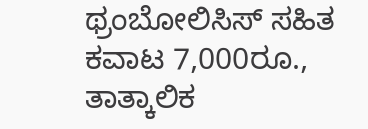ಥ್ರಂಬೋಲಿಸಿಸ್ ಸಹಿತ ಕವಾಟ 7,000ರೂ., ತಾತ್ಕಾಲಿಕ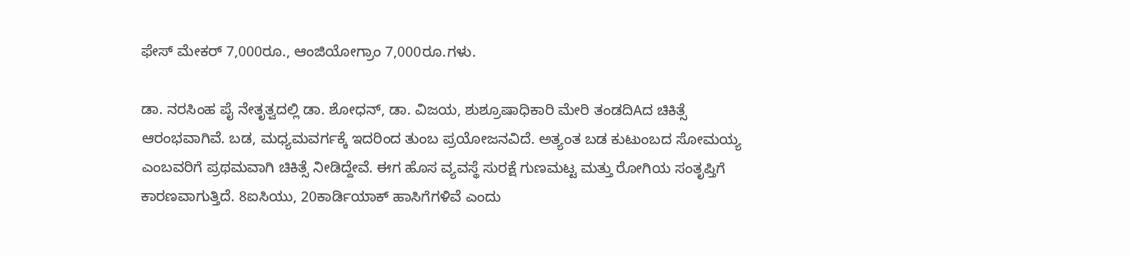ಫೇಸ್ ಮೇಕರ್ 7,000ರೂ., ಆಂಜಿಯೋಗ್ರಾಂ 7,000ರೂ.ಗಳು.

ಡಾ. ನರಸಿಂಹ ಪೈ ನೇತೃತ್ವದಲ್ಲಿ ಡಾ. ಶೋಧನ್, ಡಾ. ವಿಜಯ, ಶುಶ್ರೂಷಾಧಿಕಾರಿ ಮೇರಿ ತಂಡದಿAದ ಚಿಕಿತ್ಸೆ ಆರಂಭವಾಗಿವೆ. ಬಡ, ಮಧ್ಯಮವರ್ಗಕ್ಕೆ ಇದರಿಂದ ತುಂಬ ಪ್ರಯೋಜನವಿದೆ. ಅತ್ಯಂತ ಬಡ ಕುಟುಂಬದ ಸೋಮಯ್ಯ ಎಂಬವರಿಗೆ ಪ್ರಥಮವಾಗಿ ಚಿಕಿತ್ಸೆ ನೀಡಿದ್ದೇವೆ. ಈಗ ಹೊಸ ವ್ಯವಸ್ಥೆ ಸುರಕ್ಷೆ ಗುಣಮಟ್ಟ ಮತ್ತು ರೋಗಿಯ ಸಂತೃಪ್ತಿಗೆ ಕಾರಣವಾಗುತ್ತಿದೆ. 8ಐಸಿಯು, 20ಕಾರ್ಡಿಯಾಕ್ ಹಾಸಿಗೆಗಳಿವೆ ಎಂದು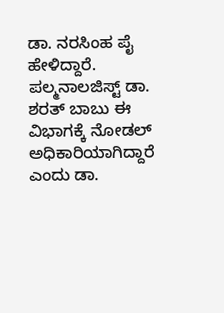ಡಾ. ನರಸಿಂಹ ಪೈ ಹೇಳಿದ್ದಾರೆ. ಪಲ್ಮನಾಲಜಿಸ್ಟ್ ಡಾ. ಶರತ್ ಬಾಬು ಈ ವಿಭಾಗಕ್ಕೆ ನೋಡಲ್ ಅಧಿಕಾರಿಯಾಗಿದ್ದಾರೆ ಎಂದು ಡಾ.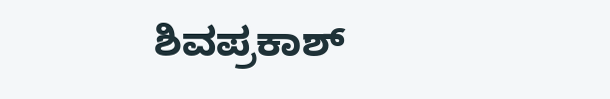ಶಿವಪ್ರಕಾಶ್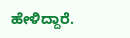ಹೇಳಿದ್ದಾರೆ.